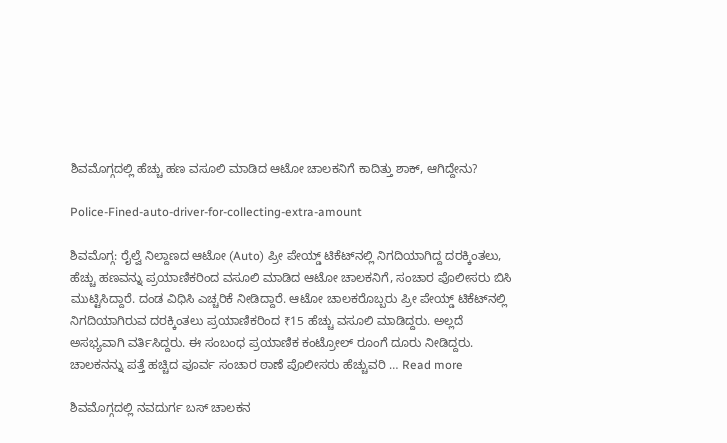ಶಿವಮೊಗ್ಗದಲ್ಲಿ ಹೆಚ್ಚು ಹಣ ವಸೂಲಿ ಮಾಡಿದ ಆಟೋ ಚಾಲಕನಿಗೆ ಕಾದಿತ್ತು ಶಾಕ್‌, ಆಗಿದ್ದೇನು?

Police-Fined-auto-driver-for-collecting-extra-amount

ಶಿವಮೊಗ್ಗ: ರೈಲ್ವೆ ನಿಲ್ದಾಣದ ಆಟೋ (Auto) ಪ್ರೀ ಪೇಯ್ಡ್‌ ಟಿಕೆಟ್‌ನಲ್ಲಿ ನಿಗದಿಯಾಗಿದ್ದ ದರಕ್ಕಿಂತಲು, ಹೆಚ್ಚು ಹಣವನ್ನು ಪ್ರಯಾಣಿಕರಿಂದ ವಸೂಲಿ ಮಾಡಿದ ಆಟೋ ಚಾಲಕನಿಗೆ, ಸಂಚಾರ ಪೊಲೀಸರು ಬಿಸಿ ಮುಟ್ಟಿಸಿದ್ದಾರೆ. ದಂಡ ವಿಧಿಸಿ ಎಚ್ಚರಿಕೆ ನೀಡಿದ್ದಾರೆ. ಆಟೋ ಚಾಲಕರೊಬ್ಬರು ಪ್ರೀ ಪೇಯ್ಡ್‌ ಟಿಕೆಟ್‌ನಲ್ಲಿ ನಿಗದಿಯಾಗಿರುವ ದರಕ್ಕಿಂತಲು ಪ್ರಯಾಣಿಕರಿಂದ ₹15 ಹೆಚ್ಚು ವಸೂಲಿ ಮಾಡಿದ್ದರು. ಅಲ್ಲದೆ ಅಸಭ್ಯವಾಗಿ ವರ್ತಿಸಿದ್ದರು. ಈ ಸಂಬಂಧ ಪ್ರಯಾಣಿಕ ಕಂಟ್ರೋಲ್‌ ರೂಂಗೆ ದೂರು ನೀಡಿದ್ದರು. ಚಾಲಕನನ್ನು ಪತ್ತೆ ಹಚ್ಚಿದ ಪೂರ್ವ ಸಂಚಾರ ಠಾಣೆ ಪೊಲೀಸರು ಹೆಚ್ಚುವರಿ … Read more

ಶಿವಮೊಗ್ಗದಲ್ಲಿ ನವದುರ್ಗ ಬಸ್‌ ಚಾಲಕನ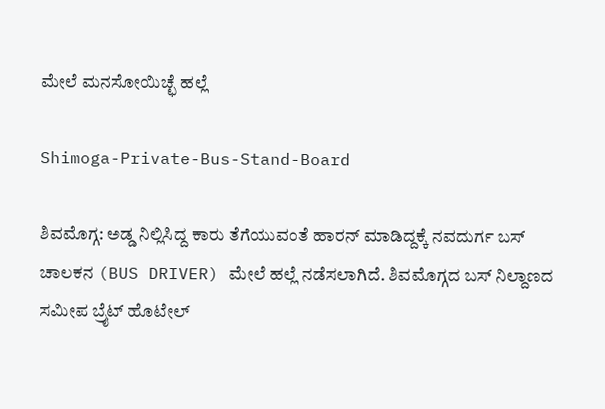ಮೇಲೆ ಮನಸೋಯಿಚ್ಛೆ ಹಲ್ಲೆ

Shimoga-Private-Bus-Stand-Board

ಶಿವಮೊಗ್ಗ: ಅಡ್ಡ ನಿಲ್ಲಿಸಿದ್ದ ಕಾರು ತೆಗೆಯುವಂತೆ ಹಾರನ್‌ ಮಾಡಿದ್ದಕ್ಕೆ ನವದುರ್ಗ ಬಸ್‌ ಚಾಲಕನ (BUS DRIVER) ಮೇಲೆ ಹಲ್ಲೆ ನಡೆಸಲಾಗಿದೆ. ಶಿವಮೊಗ್ಗದ ಬಸ್‌ ನಿಲ್ದಾಣದ ಸಮೀಪ ಬ್ರೈಟ್‌ ಹೊಟೇಲ್‌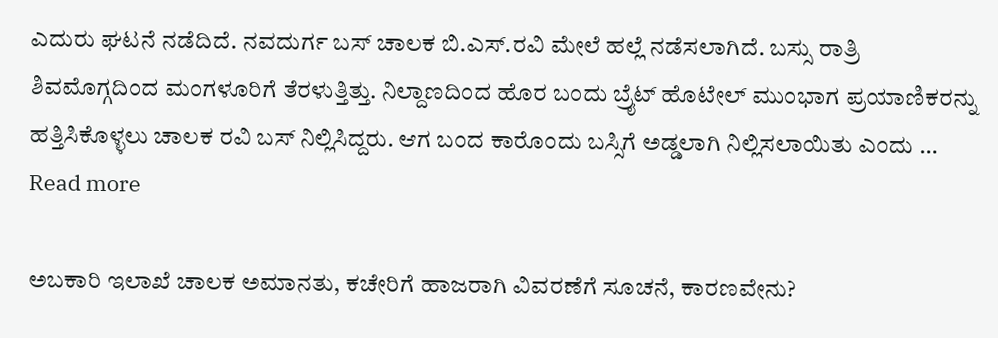ಎದುರು ಘಟನೆ ನಡೆದಿದೆ. ನವದುರ್ಗ ಬಸ್‌ ಚಾಲಕ ಬಿ.ಎಸ್.ರವಿ ಮೇಲೆ ಹಲ್ಲೆ ನಡೆಸಲಾಗಿದೆ. ಬಸ್ಸು ರಾತ್ರಿ ಶಿವಮೊಗ್ಗದಿಂದ ಮಂಗಳೂರಿಗೆ ತೆರಳುತ್ತಿತ್ತು. ನಿಲ್ದಾಣದಿಂದ ಹೊರ ಬಂದು ಬ್ರೈಟ್‌ ಹೊಟೇಲ್‌ ಮುಂಭಾಗ ಪ್ರಯಾಣಿಕರನ್ನು ಹತ್ತಿಸಿಕೊಳ್ಳಲು ಚಾಲಕ ರವಿ ಬಸ್‌ ನಿಲ್ಲಿಸಿದ್ದರು. ಆಗ ಬಂದ ಕಾರೊಂದು ಬಸ್ಸಿಗೆ ಅಡ್ಡಲಾಗಿ ನಿಲ್ಲಿಸಲಾಯಿತು ಎಂದು … Read more

ಅಬಕಾರಿ ಇಲಾಖೆ ಚಾಲಕ ಅಮಾನತು, ಕಚೇರಿಗೆ ಹಾಜರಾಗಿ ವಿವರಣೆಗೆ ಸೂಚನೆ, ಕಾರಣವೇನು?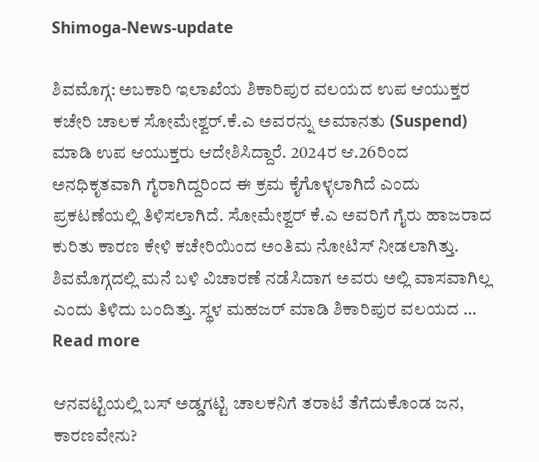Shimoga-News-update

ಶಿವಮೊಗ್ಗ: ಅಬಕಾರಿ ಇಲಾಖೆಯ ಶಿಕಾರಿಪುರ ವಲಯದ ಉಪ ಆಯುಕ್ತರ ಕಚೇರಿ ಚಾಲಕ ಸೋಮೇಶ್ವರ್‌.ಕೆ.ಎ ಅವರನ್ನು ಅಮಾನತು (Suspend) ಮಾಡಿ ಉಪ ಆಯುಕ್ತರು ಆದೇಶಿಸಿದ್ದಾರೆ. 2024ರ ಆ.26ರಿಂದ ಅನಧಿಕೃತವಾಗಿ ಗೈರಾಗಿದ್ದರಿಂದ ಈ ಕ್ರಮ ಕೈಗೊಳ್ಳಲಾಗಿದೆ ಎಂದು ಪ್ರಕಟಣೆಯಲ್ಲಿ ತಿಳಿಸಲಾಗಿದೆ. ಸೋಮೇಶ್ವರ್ ಕೆ.ಎ ಅವರಿಗೆ ಗೈರು ಹಾಜರಾದ ಕುರಿತು ಕಾರಣ ಕೇಳಿ ಕಚೇರಿಯಿಂದ ಅಂತಿಮ ನೋಟಿಸ್ ನೀಡಲಾಗಿತ್ತು. ಶಿವಮೊಗ್ಗದಲ್ಲಿ ಮನೆ ಬಳಿ ವಿಚಾರಣೆ ನಡೆಸಿದಾಗ ಅವರು ಅಲ್ಲಿ ವಾಸವಾಗಿಲ್ಲ ಎಂದು ತಿಳಿದು ಬಂದಿತ್ತು. ಸ್ಥಳ ಮಹಜರ್‌ ಮಾಡಿ ಶಿಕಾರಿಪುರ ವಲಯದ … Read more

ಆನವಟ್ಟಿಯಲ್ಲಿ ಬಸ್‌ ಅಡ್ಡಗಟ್ಟಿ ಚಾಲಕನಿಗೆ ತರಾಟೆ ತೆಗೆದುಕೊಂಡ ಜನ, ಕಾರಣವೇನು?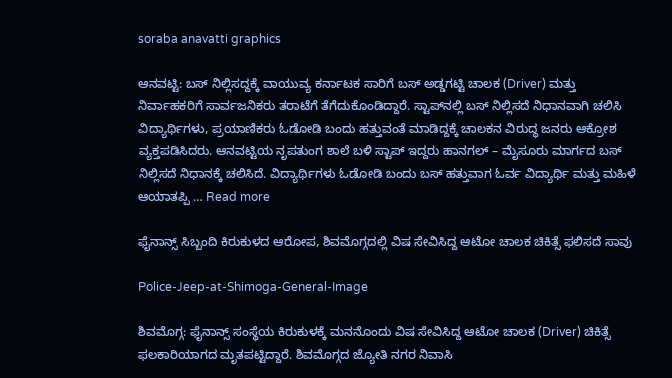soraba anavatti graphics

ಆನವಟ್ಟಿ: ಬಸ್‌ ನಿಲ್ಲಿಸದ್ದಕ್ಕೆ ವಾಯುವ್ಯ ಕರ್ನಾಟಕ ಸಾರಿಗೆ ಬಸ್‌ ಅಡ್ಡಗಟ್ಟಿ ಚಾಲಕ (Driver) ಮತ್ತು ನಿರ್ವಾಹಕರಿಗೆ ಸಾರ್ವಜನಿಕರು ತರಾಟೆಗೆ ತೆಗೆದುಕೊಂಡಿದ್ದಾರೆ. ಸ್ಟಾಪ್‌ನಲ್ಲಿ ಬಸ್‌ ನಿಲ್ಲಿಸದೆ ನಿಧಾನವಾಗಿ ಚಲಿಸಿ ವಿದ್ಯಾರ್ಥಿಗಳು, ಪ್ರಯಾಣಿಕರು ಓಡೋಡಿ ಬಂದು ಹತ್ತುವಂತೆ ಮಾಡಿದ್ದಕ್ಕೆ ಚಾಲಕನ ವಿರುದ್ಧ ಜನರು ಆಕ್ರೋಶ ವ್ಯಕ್ತಪಡಿಸಿದರು. ಆನವಟ್ಟಿಯ ನೃಪತುಂಗ ಶಾಲೆ ಬಳಿ ಸ್ಟಾಪ್‌ ಇದ್ದರು ಹಾನಗಲ್‌ – ಮೈಸೂರು ಮಾರ್ಗದ ಬಸ್‌ ನಿಲ್ಲಿಸದೆ ನಿಧಾನಕ್ಕೆ ಚಲಿಸಿದೆ. ವಿದ್ಯಾರ್ಥಿಗಳು ಓಡೋಡಿ ಬಂದು ಬಸ್‌ ಹತ್ತುವಾಗ ಓರ್ವ ವಿದ್ಯಾರ್ಥಿ ಮತ್ತು ಮಹಿಳೆ ಆಯಾತಪ್ಪಿ … Read more

ಫೈನಾನ್ಸ್‌ ಸಿಬ್ಬಂದಿ ಕಿರುಕುಳದ ಆರೋಪ, ಶಿವಮೊಗ್ಗದಲ್ಲಿ ವಿಷ ಸೇವಿಸಿದ್ದ ಆಟೋ ಚಾಲಕ ಚಿಕಿತ್ಸೆ ಫಲಿಸದೆ ಸಾವು

Police-Jeep-at-Shimoga-General-Image

ಶಿವಮೊಗ್ಗ: ಫೈನಾನ್ಸ್‌ ಸಂಸ್ಥೆಯ ಕಿರುಕುಳಕ್ಕೆ ಮನನೊಂದು ವಿಷ ಸೇವಿಸಿದ್ದ ಆಟೋ ಚಾಲಕ (Driver) ಚಿಕಿತ್ಸೆ ಫಲಕಾರಿಯಾಗದ ಮೃತಪಟ್ಟಿದ್ದಾರೆ. ಶಿವಮೊಗ್ಗದ ಜ್ಯೋತಿ ನಗರ ನಿವಾಸಿ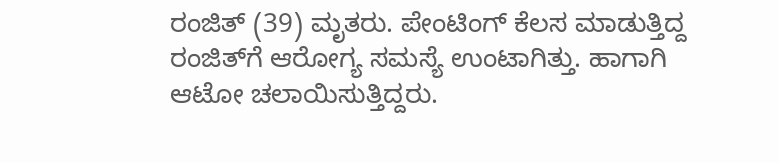ರಂಜಿತ್‌ (39) ಮೃತರು. ಪೇಂಟಿಂಗ್‌ ಕೆಲಸ ಮಾಡುತ್ತಿದ್ದ ರಂಜಿತ್‌ಗೆ ಆರೋಗ್ಯ ಸಮಸ್ಯೆ ಉಂಟಾಗಿತ್ತು. ಹಾಗಾಗಿ ಆಟೋ ಚಲಾಯಿಸುತ್ತಿದ್ದರು.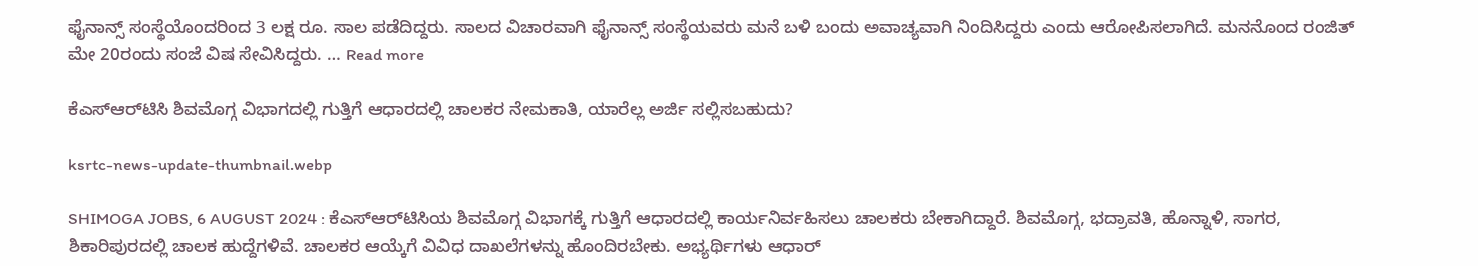ಫೈನಾನ್ಸ್‌ ಸಂಸ್ಥೆಯೊಂದರಿಂದ 3 ಲಕ್ಷ ರೂ. ಸಾಲ ಪಡೆದಿದ್ದರು. ಸಾಲದ ವಿಚಾರವಾಗಿ ಫೈನಾನ್ಸ್‌ ಸಂಸ್ಥೆಯವರು ಮನೆ ಬಳಿ ಬಂದು ಅವಾಚ್ಯವಾಗಿ ನಿಂದಿಸಿದ್ದರು ಎಂದು ಆರೋಪಿಸಲಾಗಿದೆ. ಮನನೊಂದ ರಂಜಿತ್‌ ಮೇ 20ರಂದು ಸಂಜೆ ವಿಷ ಸೇವಿಸಿದ್ದರು. … Read more

ಕೆಎಸ್‌ಆರ್‌ಟಿಸಿ ಶಿವಮೊಗ್ಗ ವಿಭಾಗದಲ್ಲಿ ಗುತ್ತಿಗೆ ಆಧಾರದಲ್ಲಿ ಚಾಲಕರ ನೇಮಕಾತಿ, ಯಾರೆಲ್ಲ ಅರ್ಜಿ ಸಲ್ಲಿಸಬಹುದು?

ksrtc-news-update-thumbnail.webp

SHIMOGA JOBS, 6 AUGUST 2024 : ಕೆಎಸ್‌ಆರ್‌ಟಿಸಿಯ ಶಿವಮೊಗ್ಗ ವಿಭಾಗಕ್ಕೆ ಗುತ್ತಿಗೆ ಆಧಾರದಲ್ಲಿ ಕಾರ್ಯನಿರ್ವಹಿಸಲು ಚಾಲಕರು ಬೇಕಾಗಿದ್ದಾರೆ. ಶಿವಮೊಗ್ಗ, ಭದ್ರಾವತಿ, ಹೊನ್ನಾಳಿ, ಸಾಗರ, ಶಿಕಾರಿಪುರದಲ್ಲಿ ಚಾಲಕ ಹುದ್ದೆಗಳಿವೆ. ಚಾಲಕರ ಆಯ್ಕೆಗೆ ವಿವಿಧ ದಾಖಲೆಗಳನ್ನು ಹೊಂದಿರಬೇಕು. ಅಭ್ಯರ್ಥಿಗಳು ಆಧಾರ್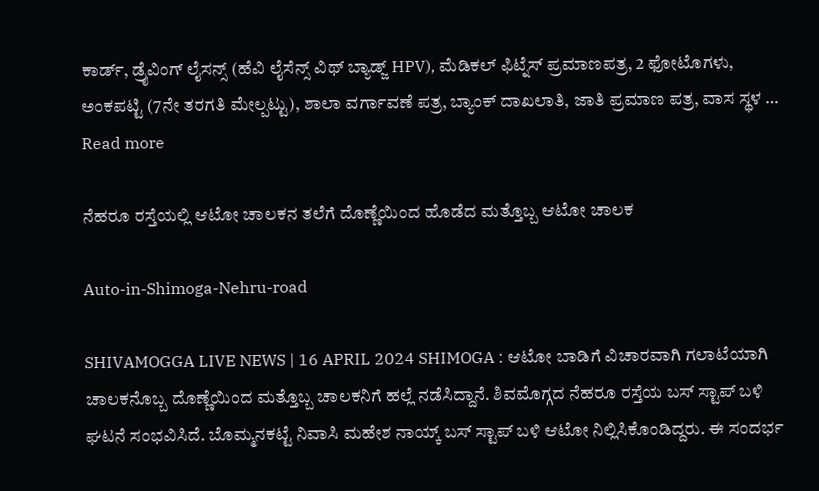ಕಾರ್ಡ್, ಡ್ರೈವಿಂಗ್ ಲೈಸನ್ಸ್ (ಹೆವಿ ಲೈಸೆನ್ಸ್ ವಿಥ್ ಬ್ಯಾಡ್ಜ್ HPV), ಮೆಡಿಕಲ್ ಫಿಟ್ನೆಸ್ ಪ್ರಮಾಣಪತ್ರ, 2 ಫೋಟೊಗಳು, ಅಂಕಪಟ್ಟಿ (7ನೇ ತರಗತಿ ಮೇಲ್ಪಟ್ಟು), ಶಾಲಾ ವರ್ಗಾವಣೆ ಪತ್ರ, ಬ್ಯಾಂಕ್ ದಾಖಲಾತಿ, ಜಾತಿ ಪ್ರಮಾಣ ಪತ್ರ, ವಾಸ ಸ್ಥಳ … Read more

ನೆಹರೂ ರಸ್ತೆಯಲ್ಲಿ ಆಟೋ ಚಾಲಕನ ತಲೆಗೆ ದೊಣ್ಣೆಯಿಂದ ಹೊಡೆದ ಮತ್ತೊಬ್ಬ ಆಟೋ ಚಾಲಕ

Auto-in-Shimoga-Nehru-road

SHIVAMOGGA LIVE NEWS | 16 APRIL 2024 SHIMOGA : ಆಟೋ ಬಾಡಿಗೆ ವಿಚಾರವಾಗಿ ಗಲಾಟೆಯಾಗಿ ಚಾಲಕನೊಬ್ಬ ದೊಣ್ಣೆಯಿಂದ ಮತ್ತೊಬ್ಬ ಚಾಲಕನಿಗೆ ಹಲ್ಲೆ ನಡೆಸಿದ್ದಾನೆ. ಶಿವಮೊಗ್ಗದ ನೆಹರೂ ರಸ್ತೆಯ ಬಸ್‌ ಸ್ಟಾಪ್‌ ಬಳಿ ಘಟನೆ ಸಂಭವಿಸಿದೆ. ಬೊಮ್ಮನಕಟ್ಟೆ ನಿವಾಸಿ ಮಹೇಶ ನಾಯ್ಕ್‌ ಬಸ್‌ ಸ್ಟಾಪ್‌ ಬಳಿ ಆಟೋ ನಿಲ್ಲಿಸಿಕೊಂಡಿದ್ದರು. ಈ ಸಂದರ್ಭ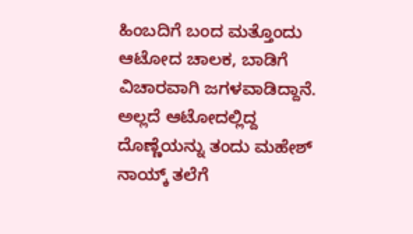ಹಿಂಬದಿಗೆ ಬಂದ ಮತ್ತೊಂದು ಆಟೋದ ಚಾಲಕ, ಬಾಡಿಗೆ ವಿಚಾರವಾಗಿ ಜಗಳವಾಡಿದ್ದಾನೆ. ಅಲ್ಲದೆ ಆಟೋದಲ್ಲಿದ್ದ ದೊಣ್ಣೆಯನ್ನು ತಂದು ಮಹೇಶ್‌ ನಾಯ್ಕ್‌ ತಲೆಗೆ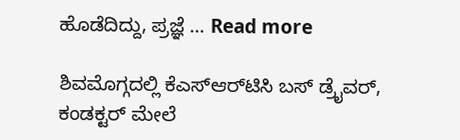ಹೊಡೆದಿದ್ದು, ಪ್ರಜ್ಞೆ … Read more

ಶಿವಮೊಗ್ಗದಲ್ಲಿ ಕೆಎಸ್‌ಆರ್‌ಟಿಸಿ ಬಸ್‌ ಡ್ರೈವರ್‌, ಕಂಡಕ್ಟರ್‌ ಮೇಲೆ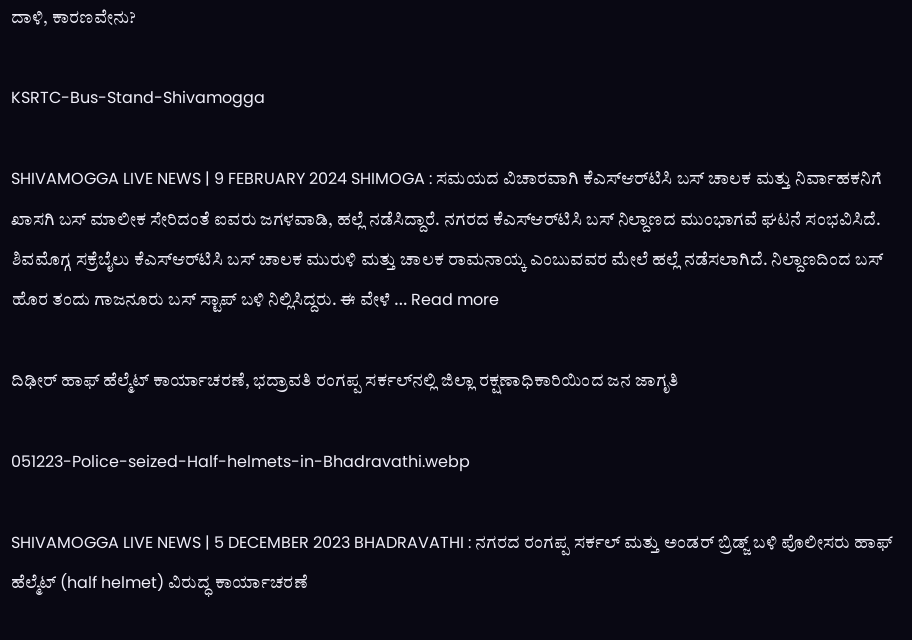ದಾಳಿ, ಕಾರಣವೇನು?

KSRTC-Bus-Stand-Shivamogga

SHIVAMOGGA LIVE NEWS | 9 FEBRUARY 2024 SHIMOGA : ಸಮಯದ ವಿಚಾರವಾಗಿ ಕೆಎಸ್‌ಆರ್‌ಟಿಸಿ ಬಸ್‌ ಚಾಲಕ ಮತ್ತು ನಿರ್ವಾಹಕನಿಗೆ ಖಾಸಗಿ ಬಸ್‌ ಮಾಲೀಕ ಸೇರಿದಂತೆ ಐವರು ಜಗಳವಾಡಿ, ಹಲ್ಲೆ ನಡೆಸಿದ್ದಾರೆ. ನಗರದ ಕೆಎಸ್‌ಆರ್‌ಟಿಸಿ ಬಸ್‌ ನಿಲ್ದಾಣದ ಮುಂಭಾಗವೆ ಘಟನೆ ಸಂಭವಿಸಿದೆ. ಶಿವಮೊಗ್ಗ ಸಕ್ರೆಬೈಲು ಕೆಎಸ್‌ಆರ್‌ಟಿಸಿ ಬಸ್‌ ಚಾಲಕ ಮುರುಳಿ ಮತ್ತು ಚಾಲಕ ರಾಮನಾಯ್ಕ ಎಂಬುವವರ ಮೇಲೆ ಹಲ್ಲೆ ನಡೆಸಲಾಗಿದೆ. ನಿಲ್ದಾಣದಿಂದ ಬಸ್‌ ಹೊರ ತಂದು ಗಾಜನೂರು ಬಸ್‌ ಸ್ಟಾಪ್‌ ಬಳಿ ನಿಲ್ಲಿಸಿದ್ದರು. ಈ ವೇಳೆ … Read more

ದಿಢೀರ್‌ ಹಾಫ್‌ ಹೆಲ್ಮೆಟ್‌ ಕಾರ್ಯಾಚರಣೆ, ಭದ್ರಾವತಿ ರಂಗಪ್ಪ ಸರ್ಕಲ್‌ನಲ್ಲಿ ಜಿಲ್ಲಾ ರಕ್ಷಣಾಧಿಕಾರಿಯಿಂದ ಜನ ಜಾಗೃತಿ

051223-Police-seized-Half-helmets-in-Bhadravathi.webp

SHIVAMOGGA LIVE NEWS | 5 DECEMBER 2023 BHADRAVATHI : ನಗರದ ರಂಗಪ್ಪ ಸರ್ಕಲ್‌ ಮತ್ತು ಅಂಡರ್‌ ಬ್ರಿಡ್ಜ್‌ ಬಳಿ ಪೊಲೀಸರು ಹಾಫ್‌ ಹೆಲ್ಮೆಟ್‌ (half helmet) ವಿರುದ್ಧ ಕಾರ್ಯಾಚರಣೆ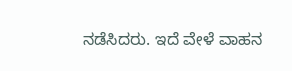ನಡೆಸಿದರು. ಇದೆ ವೇಳೆ ವಾಹನ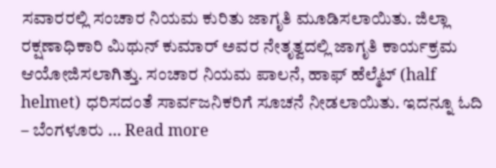ಸವಾರರಲ್ಲಿ ಸಂಚಾರ ನಿಯಮ ಕುರಿತು ಜಾಗೃತಿ ಮೂಡಿಸಲಾಯಿತು. ಜಿಲ್ಲಾ ರಕ್ಷಣಾಧಿಕಾರಿ ಮಿಥುನ್‌ ಕುಮಾರ್‌ ಅವರ ನೇತೃತ್ವದಲ್ಲಿ ಜಾಗೃತಿ ಕಾರ್ಯಕ್ರಮ ಆಯೋಜಿಸಲಾಗಿತ್ತು. ಸಂಚಾರ ನಿಯಮ ಪಾಲನೆ, ಹಾಫ್‌ ಹೆಲ್ಮೆಟ್‌ (half helmet) ಧರಿಸದಂತೆ ಸಾರ್ವಜನಿಕರಿಗೆ ಸೂಚನೆ ನೀಡಲಾಯಿತು. ಇದನ್ನೂ ಓದಿ – ಬೆಂಗಳೂರು … Read more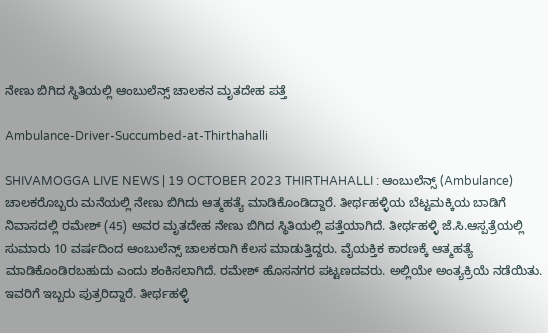ನೇಣು ಬಿಗಿದ ಸ್ಥಿತಿಯಲ್ಲಿ ಆಂಬುಲೆನ್ಸ್‌ ಚಾಲಕನ ಮೃತದೇಹ ಪತ್ತೆ

Ambulance-Driver-Succumbed-at-Thirthahalli

SHIVAMOGGA LIVE NEWS | 19 OCTOBER 2023 THIRTHAHALLI : ಆಂಬುಲೆನ್ಸ್‌ (Ambulance) ಚಾಲಕರೊಬ್ಬರು ಮನೆಯಲ್ಲಿ ನೇಣು ಬಿಗಿದು ಆತ್ಮಹತ್ಯೆ ಮಾಡಿಕೊಂಡಿದ್ದಾರೆ. ತೀರ್ಥಹಳ್ಳಿಯ ಬೆಟ್ಟಮಕ್ಕಿಯ ಬಾಡಿಗೆ ನಿವಾಸದಲ್ಲಿ ರಮೇಶ್‌ (45) ಅವರ ಮೃತದೇಹ ನೇಣು ಬಿಗಿದ ಸ್ಥಿತಿಯಲ್ಲಿ ಪತ್ತೆಯಾಗಿದೆ. ತೀರ್ಥಹಳ್ಳಿ ಜೆ.ಸಿ.ಆಸ್ಪತ್ರೆಯಲ್ಲಿ ಸುಮಾರು 10 ವರ್ಷದಿಂದ ಆಂಬುಲೆನ್ಸ್‌ ಚಾಲಕರಾಗಿ ಕೆಲಸ ಮಾಡುತ್ತಿದ್ದರು. ವೈಯಕ್ತಿಕ ಕಾರಣಕ್ಕೆ ಆತ್ಮಹತ್ಯೆ ಮಾಡಿಕೊಂಡಿರಬಹುದು ಎಂದು ಶಂಕಿಸಲಾಗಿದೆ. ರಮೇಶ್‌ ಹೊಸನಗರ ಪಟ್ಟಣದವರು. ಅಲ್ಲಿಯೇ ಅಂತ್ಯಕ್ರಿಯೆ ನಡೆಯಿತು. ಇವರಿಗೆ ಇಬ್ಬರು ಪುತ್ರರಿದ್ದಾರೆ. ತೀರ್ಥಹಳ್ಳಿ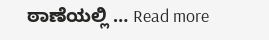ಠಾಣೆಯಲ್ಲಿ … Read more